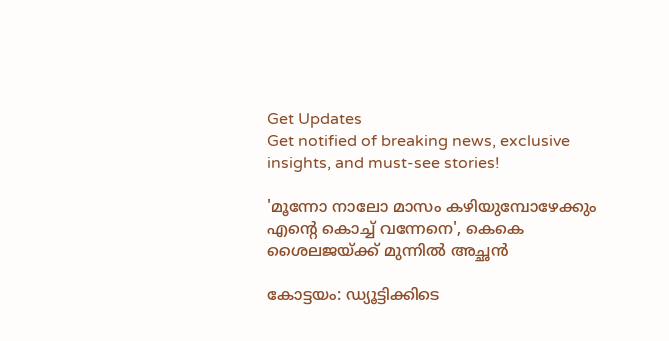Get Updates
Get notified of breaking news, exclusive insights, and must-see stories!

'മൂന്നോ നാലോ മാസം കഴിയുമ്പോഴേക്കും എന്റെ കൊച്ച് വന്നേനെ', കെകെ ശൈലജയ്ക്ക് മുന്നിൽ അച്ഛൻ

കോട്ടയം: ഡ്യൂട്ടിക്കിടെ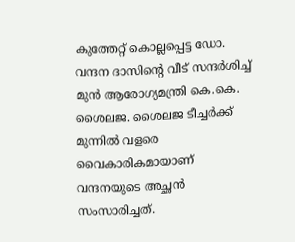കുത്തേറ്റ് കൊല്ലപ്പെട്ട ഡോ. വന്ദന ദാസിന്റെ വീട് സന്ദർശിച്ച് മുൻ ആരോഗ്യമന്ത്രി കെ.കെ. ശൈലജ. ശൈലജ ടീച്ചർക്ക് മുന്നിൽ വളരെ വൈകാരികമായാണ് വന്ദനയുടെ അച്ഛൻ സംസാരിച്ചത്.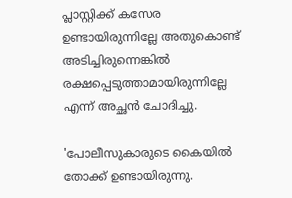പ്ലാസ്റ്റിക്ക് കസേര ഉണ്ടായിരുന്നില്ലേ അതുകൊണ്ട് അടിച്ചിരുന്നെങ്കിൽ രക്ഷപ്പെടുത്താമായിരുന്നില്ലേ എന്ന് അച്ഛൻ ചോദിച്ചു.

'പോലീസുകാരുടെ കൈയിൽ തോക്ക് ഉണ്ടായിരുന്നു.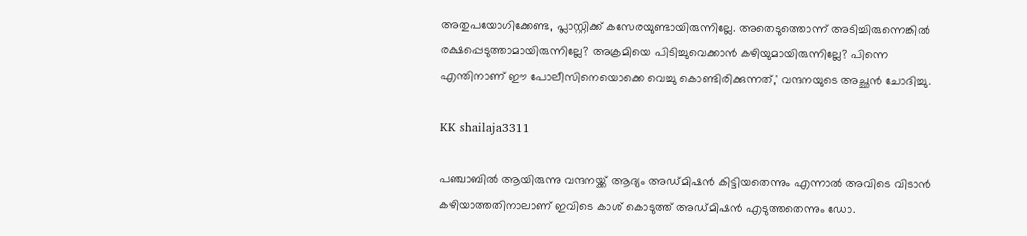അതുപയോഗിക്കേണ്ട, പ്ലാസ്റ്റിക്ക് കസേരയുണ്ടായിരുന്നില്ലേ. അതെടുത്തൊന്ന് അടിച്ചിരുന്നെങ്കിൽ രക്ഷപ്പെടുത്താമായിരുന്നില്ലേ? അക്രമിയെ പിടിച്ചുവെക്കാൻ കഴിയുമായിരുന്നില്ലേ? പിന്നെ എന്തിനാണ് ഈ പോലീസിനെയൊക്കെ വെച്ചു കൊണ്ടിരിക്കുന്നത്,' വന്ദനയുടെ അച്ഛൻ ചോദിച്ചു.

KK shailaja3311

പ‍ഞ്ചാബിൽ ആയിരുന്നു വന്ദനയ്ക്ക് ആദ്യം അഡ്മിഷൻ കിട്ടിയതെന്നും എന്നാൽ അവിടെ വിടാൻ കഴിയാത്തതിനാലാണ് ഇവിടെ കാശ് കൊടുത്ത് അഡ്മിഷൻ എടുത്തതെന്നും ഡോ.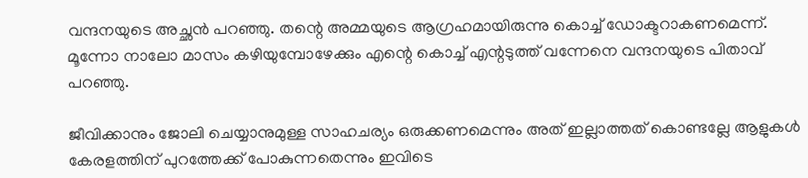വന്ദനയുടെ അച്ഛൻ പറഞ്ഞു. തന്റെ അമ്മയുടെ ആഗ്രഹമായിരുന്നു കൊച്ച് ഡോക്ടറാകണമെന്ന്. മൂന്നോ നാലോ മാസം കഴിയുമ്പോഴേക്കും എന്റെ കൊച്ച് എന്റടുത്ത് വന്നേനെ വന്ദനയുടെ പിതാവ് പറഞ്ഞു.

ജീവിക്കാനും ജോലി ചെയ്യാനുമുള്ള സാഹചര്യം ഒരുക്കണമെന്നും അത് ഇല്ലാത്തത് കൊണ്ടല്ലേ ആളുകൾ കേരളത്തിന് പുറത്തേക്ക് പോകുന്നതെന്നും ഇവിടെ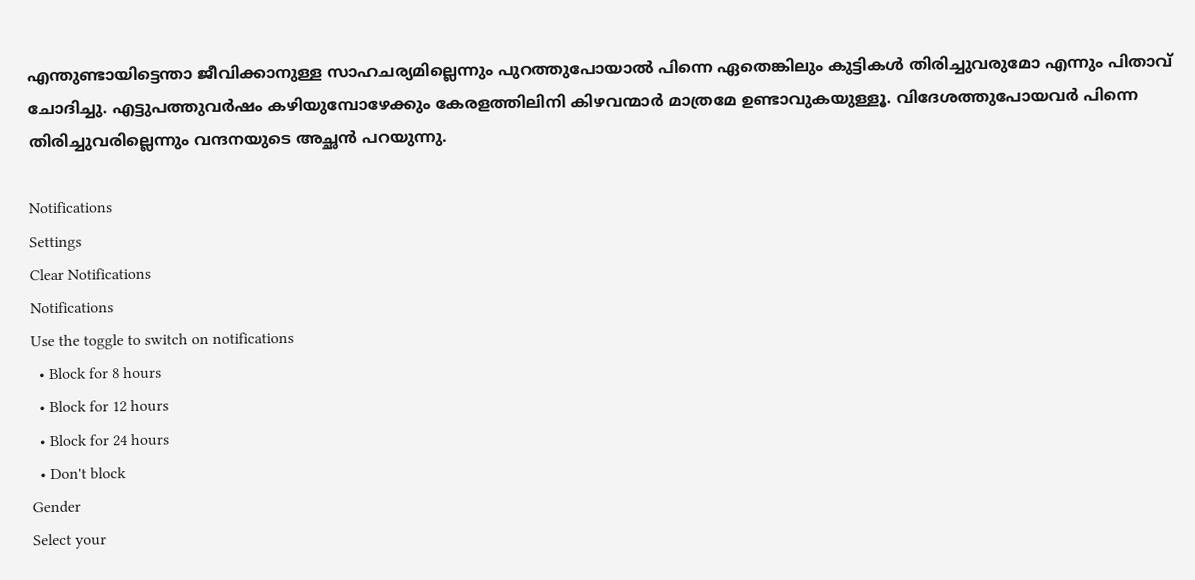എന്തുണ്ടായിട്ടെന്താ ജീവിക്കാനുള്ള സാഹചര്യമില്ലെന്നും പുറത്തുപോയാൽ പിന്നെ ഏതെങ്കിലും കുട്ടികൾ തിരിച്ചുവരുമോ എന്നും പിതാവ് ചോദിച്ചു. എട്ടുപത്തുവർഷം കഴിയുമ്പോഴേക്കും കേരളത്തിലിനി കിഴവന്മാർ മാത്രമേ ഉണ്ടാവുകയുള്ളൂ. വിദേശത്തുപോയവർ പിന്നെ തിരിച്ചുവരില്ലെന്നും വന്ദനയുടെ അച്ഛൻ പറയുന്നു.

Notifications
Settings
Clear Notifications
Notifications
Use the toggle to switch on notifications
  • Block for 8 hours
  • Block for 12 hours
  • Block for 24 hours
  • Don't block
Gender
Select your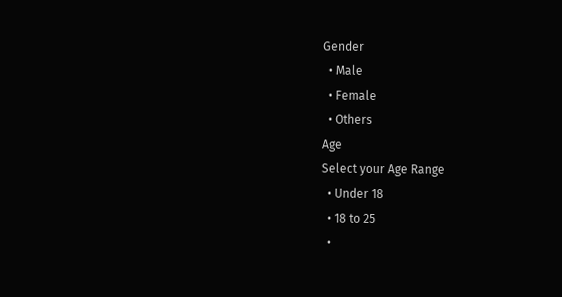Gender
  • Male
  • Female
  • Others
Age
Select your Age Range
  • Under 18
  • 18 to 25
  •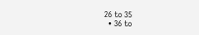26 to 35
  • 36 to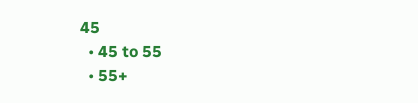45
  • 45 to 55
  • 55+